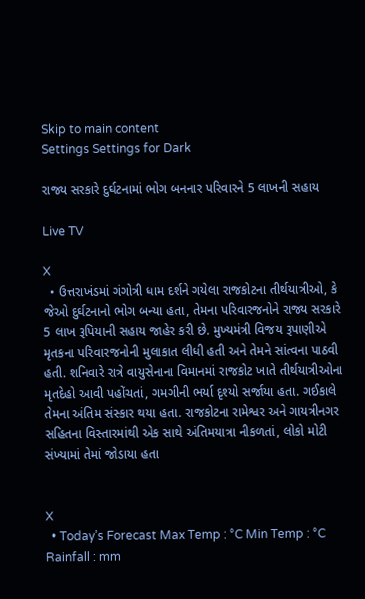Skip to main content
Settings Settings for Dark

રાજ્ય સરકારે દુર્ઘટનામાં ભોગ બનનાર પરિવારને 5 લાખની સહાય

Live TV

X
  • ઉત્તરાખંડમાં ગંગોત્રી ધામ દર્શને ગયેલા રાજકોટના તીર્થયાત્રીઓ, કે જેઓ દુર્ઘટનાનો ભોગ બન્યા હતા, તેમના પરિવારજનોને રાજ્ય સરકારે 5 લાખ રૂપિયાની સહાય જાહેર કરી છે. મુખ્યમંત્રી વિજય રૂપાણીએ મૃતકના પરિવારજનોની મુલાકાત લીધી હતી અને તેમને સાંત્વના પાઠવી હતી. શનિવારે રાત્રે વાયુસેનાના વિમાનમાં રાજકોટ ખાતે તીર્થયાત્રીઓના મૃતદેહો આવી પહોંચતાં, ગમગીની ભર્યા દૃશ્યો સર્જાયા હતા. ગઈકાલે તેમના અંતિમ સંસ્કાર થયા હતા. રાજકોટના રામેશ્વર અને ગાયત્રીનગર સહિતના વિસ્તારમાંથી એક સાથે અંતિમયાત્રા નીકળતાં, લોકો મોટી સંખ્યામાં તેમાં જોડાયા હતા


X
  • Today’s Forecast Max Temp : °C Min Temp : °C Rainfall : mm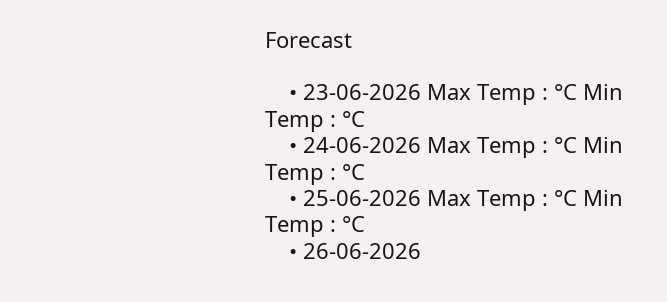Forecast

    • 23-06-2026 Max Temp : °C Min Temp : °C
    • 24-06-2026 Max Temp : °C Min Temp : °C
    • 25-06-2026 Max Temp : °C Min Temp : °C
    • 26-06-2026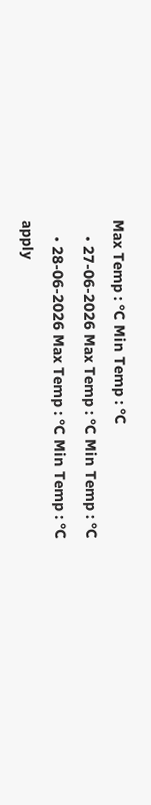Max Temp : °C Min Temp : °C
    • 27-06-2026 Max Temp : °C Min Temp : °C
    • 28-06-2026 Max Temp : °C Min Temp : °C
apply